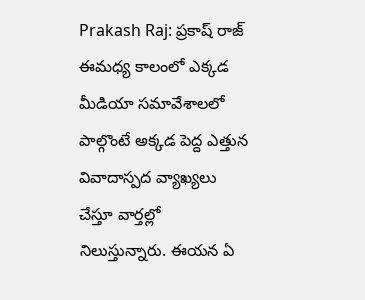Prakash Raj: ప్రకాష్ రాజ్ ఈమధ్య కాలంలో ఎక్కడ మీడియా సమావేశాలలో పాల్గొంటే అక్కడ పెద్ద ఎత్తున వివాదాస్పద వ్యాఖ్యలు చేస్తూ వార్తల్లో నిలుస్తున్నారు. ఈయన ఏ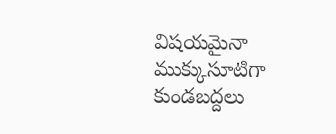విషయమైనా ముక్కుసూటిగా కుండబద్దలు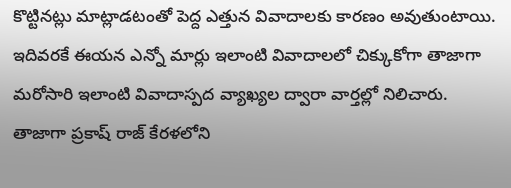కొట్టినట్లు మాట్లాడటంతో పెద్ద ఎత్తున వివాదాలకు కారణం అవుతుంటాయి. ఇదివరకే ఈయన ఎన్నో మార్లు ఇలాంటి వివాదాలలో చిక్కుకోగా తాజాగా మరోసారి ఇలాంటి వివాదాస్పద వ్యాఖ్యల ద్వారా వార్తల్లో నిలిచారు.
తాజాగా ప్రకాష్ రాజ్ కేరళలోని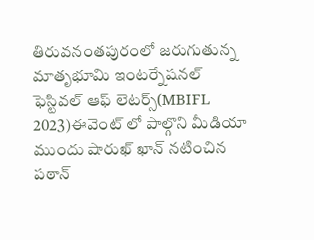తిరువనంతపురంలో జరుగుతున్న మాతృభూమి ఇంటర్నేషనల్ ఫెస్టివల్ ఆఫ్ లెటర్స్(MBIFL 2023)ఈవెంట్ లో పాల్గొని మీడియా ముందు షారుఖ్ ఖాన్ నటించిన పఠాన్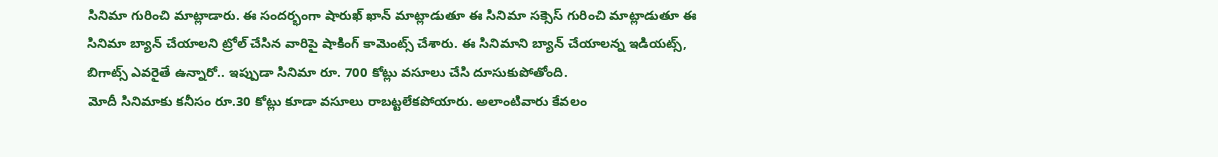సినిమా గురించి మాట్లాడారు. ఈ సందర్భంగా షారుఖ్ ఖాన్ మాట్లాడుతూ ఈ సినిమా సక్సెస్ గురించి మాట్లాడుతూ ఈ సినిమా బ్యాన్ చేయాలని ట్రోల్ చేసిన వారిపై షాకింగ్ కామెంట్స్ చేశారు. ఈ సినిమాని బ్యాన్ చేయాలన్న ఇడియట్స్, బిగాట్స్ ఎవరైతే ఉన్నారో.. ఇప్పుడా సినిమా రూ. 700 కోట్లు వసూలు చేసి దూసుకుపోతోంది.
మోదీ సినిమాకు కనీసం రూ.30 కోట్లు కూడా వసూలు రాబట్టలేకపోయారు. అలాంటివారు కేవలం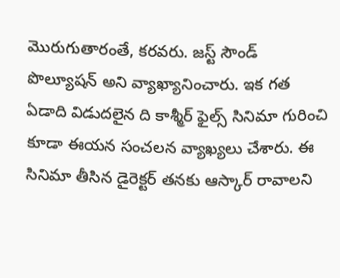మొరుగుతారంతే, కరవరు. జస్ట్ సౌండ్ పొల్యూషన్ అని వ్యాఖ్యానించారు. ఇక గత ఏడాది విడుదలైన ది కాశ్మీర్ ఫైల్స్ సినిమా గురించి కూడా ఈయన సంచలన వ్యాఖ్యలు చేశారు. ఈ సినిమా తీసిన డైరెక్టర్ తనకు ఆస్కార్ రావాలని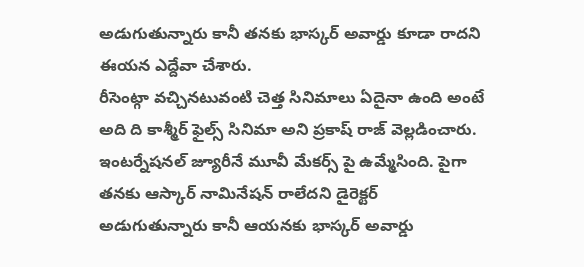అడుగుతున్నారు కానీ తనకు భాస్కర్ అవార్డు కూడా రాదని ఈయన ఎద్దేవా చేశారు.
రీసెంట్గా వచ్చినటువంటి చెత్త సినిమాలు ఏదైనా ఉంది అంటే అది ది కాశ్మీర్ ఫైల్స్ సినిమా అని ప్రకాష్ రాజ్ వెల్లడించారు. ఇంటర్నేషనల్ జ్యూరీనే మూవీ మేకర్స్ పై ఉమ్మేసింది. పైగా తనకు ఆస్కార్ నామినేషన్ రాలేదని డైరెక్టర్ అడుగుతున్నారు కానీ ఆయనకు భాస్కర్ అవార్డు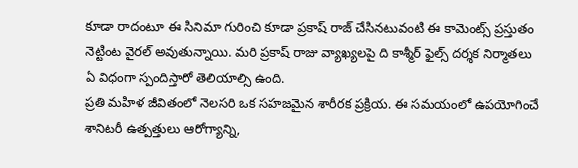కూడా రాదంటూ ఈ సినిమా గురించి కూడా ప్రకాష్ రాజ్ చేసినటువంటి ఈ కామెంట్స్ ప్రస్తుతం నెట్టింట వైరల్ అవుతున్నాయి. మరి ప్రకాష్ రాజు వ్యాఖ్యలపై ది కాశ్మీర్ ఫైల్స్ దర్శక నిర్మాతలు ఏ విధంగా స్పందిస్తారో తెలియాల్సి ఉంది.
ప్రతి మహిళ జీవితంలో నెలసరి ఒక సహజమైన శారీరక ప్రక్రియ. ఈ సమయంలో ఉపయోగించే శానిటరీ ఉత్పత్తులు ఆరోగ్యాన్ని,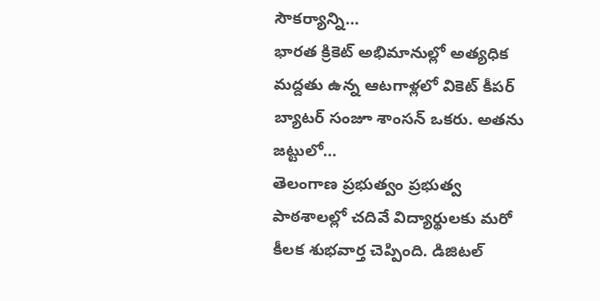సౌకర్యాన్ని…
భారత క్రికెట్ అభిమానుల్లో అత్యధిక మద్దతు ఉన్న ఆటగాళ్లలో వికెట్ కీపర్ బ్యాటర్ సంజూ శాంసన్ ఒకరు. అతను జట్టులో…
తెలంగాణ ప్రభుత్వం ప్రభుత్వ పాఠశాలల్లో చదివే విద్యార్థులకు మరో కీలక శుభవార్త చెప్పింది. డిజిటల్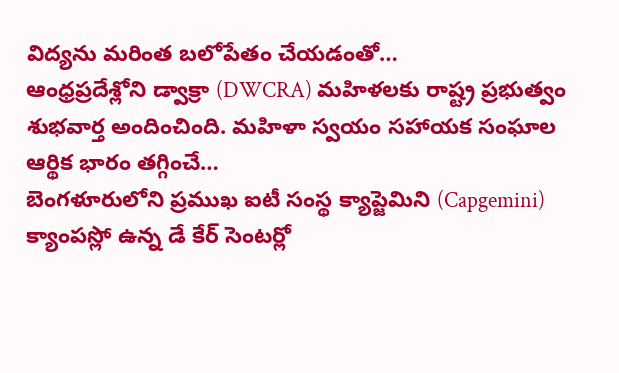విద్యను మరింత బలోపేతం చేయడంతో…
ఆంధ్రప్రదేశ్లోని డ్వాక్రా (DWCRA) మహిళలకు రాష్ట్ర ప్రభుత్వం శుభవార్త అందించింది. మహిళా స్వయం సహాయక సంఘాల ఆర్థిక భారం తగ్గించే…
బెంగళూరులోని ప్రముఖ ఐటీ సంస్థ క్యాప్జెమిని (Capgemini) క్యాంపస్లో ఉన్న డే కేర్ సెంటర్లో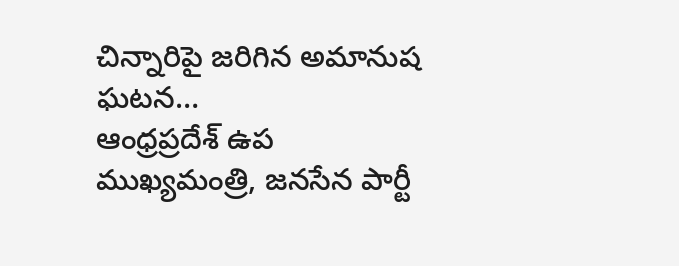చిన్నారిపై జరిగిన అమానుష ఘటన…
ఆంధ్రప్రదేశ్ ఉప ముఖ్యమంత్రి, జనసేన పార్టీ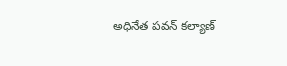అధినేత పవన్ కల్యాణ్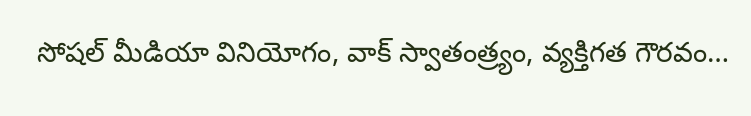సోషల్ మీడియా వినియోగం, వాక్ స్వాతంత్ర్యం, వ్యక్తిగత గౌరవం…